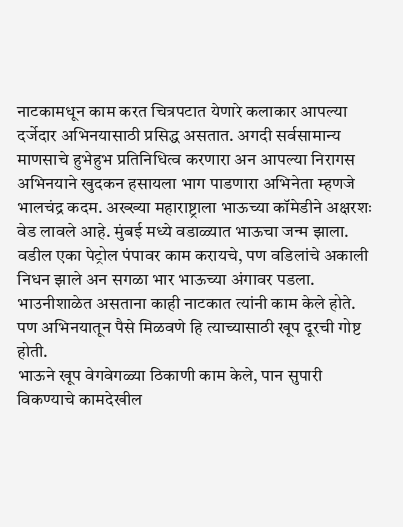नाटकामधून काम करत चित्रपटात येणारे कलाकार आपल्या दर्जेदार अभिनयासाठी प्रसिद्ध असतात. अगदी सर्वसामान्य माणसाचे हुभेहुभ प्रतिनिधित्व करणारा अन आपल्या निरागस अभिनयाने खुदकन हसायला भाग पाडणारा अभिनेता म्हणजे भालचंद्र कदम. अख्ख्या महाराष्ट्राला भाऊच्या कॉमेडीने अक्षरशः वेड लावले आहे. मुंबई मध्ये वडाळ्यात भाऊचा जन्म झाला. वडील एका पेट्रोल पंपावर काम करायचे, पण वडिलांचे अकाली निधन झाले अन सगळा भार भाऊच्या अंगावर पडला. भाउनीशाळेत असताना काही नाटकात त्यांनी काम केले होते. पण अभिनयातून पैसे मिळवणे हि त्याच्यासाठी खूप दूरची गोष्ट होती.
भाऊने खूप वेगवेगळ्या ठिकाणी काम केले, पान सुपारी विकण्याचे कामदेखील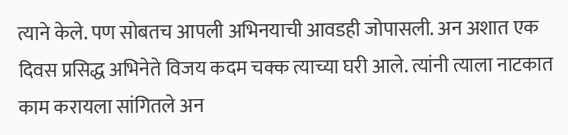त्याने केले. पण सोबतच आपली अभिनयाची आवडही जोपासली. अन अशात एक दिवस प्रसिद्ध अभिनेते विजय कदम चक्क त्याच्या घरी आले. त्यांनी त्याला नाटकात काम करायला सांगितले अन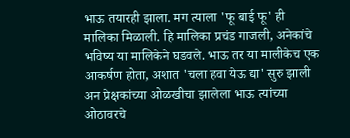भाऊ तयारही झाला. मग त्याला 'फू बाई फू' ही मालिका मिळाली. हि मालिका प्रचंड गाजली, अनेकांचे भविष्य या मालिकेने घडवले. भाऊ तर या मालीकेच एक आकर्षण होता, अशात 'चला हवा येऊ द्या' सुरु झाली अन प्रेक्षकांच्या ओळखीचा झालेला भाऊ त्यांच्या ओठावरचे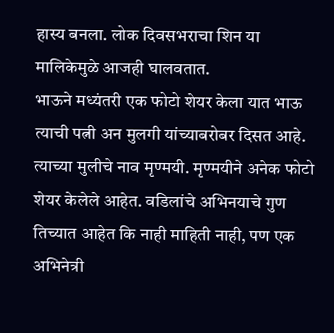हास्य बनला. लोक दिवसभराचा शिन या मालिकेमुळे आजही घालवतात.
भाऊने मध्यंतरी एक फोटो शेयर केला यात भाऊ त्याची पत्नी अन मुलगी यांच्याबरोबर दिसत आहे. त्याच्या मुलीचे नाव मृण्मयी. मृण्मयीने अनेक फोटो शेयर केलेले आहेत. वडिलांचे अभिनयाचे गुण तिच्यात आहेत कि नाही माहिती नाही, पण एक अभिनेत्री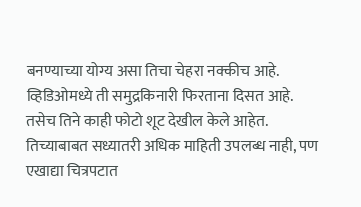बनण्याच्या योग्य असा तिचा चेहरा नक्कीच आहे. व्हिडिओमध्ये ती समुद्रकिनारी फिरताना दिसत आहे. तसेच तिने काही फोटो शूट देखील केले आहेत. तिच्याबाबत सध्यातरी अधिक माहिती उपलब्ध नाही, पण एखाद्या चित्रपटात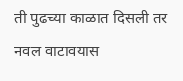ती पुढच्या काळात दिसली तर नवल वाटावयास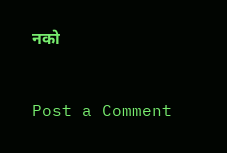नको


Post a Comment